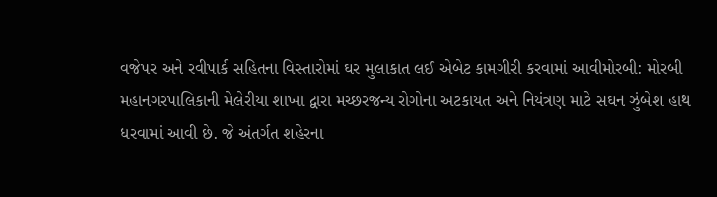વજેપર અને રવીપાર્ક સહિતના વિસ્તારોમાં ઘર મુલાકાત લઈ એબેટ કામગીરી કરવામાં આવીમોરબી: મોરબી મહાનગરપાલિકાની મેલેરીયા શાખા દ્વારા મચ્છરજન્ય રોગોના અટકાયત અને નિયંત્રણ માટે સઘન ઝુંબેશ હાથ ધરવામાં આવી છે. જે અંતર્ગત શહેરના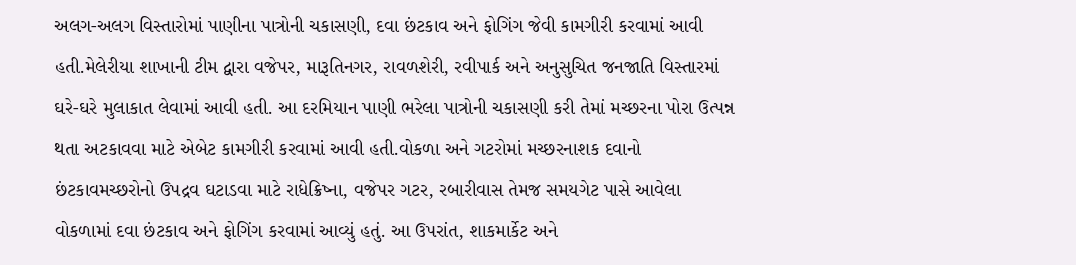અલગ-અલગ વિસ્તારોમાં પાણીના પાત્રોની ચકાસણી, દવા છંટકાવ અને ફોગિંગ જેવી કામગીરી કરવામાં આવી હતી.મેલેરીયા શાખાની ટીમ દ્વારા વજેપર, મારૂતિનગર, રાવળશેરી, રવીપાર્ક અને અનુસુચિત જનજાતિ વિસ્તારમાં ઘરે-ઘરે મુલાકાત લેવામાં આવી હતી. આ દરમિયાન પાણી ભરેલા પાત્રોની ચકાસણી કરી તેમાં મચ્છરના પોરા ઉત્પન્ન થતા અટકાવવા માટે એબેટ કામગીરી કરવામાં આવી હતી.વોકળા અને ગટરોમાં મચ્છરનાશક દવાનો છંટકાવમચ્છરોનો ઉપદ્રવ ઘટાડવા માટે રાધેક્રિષ્ના, વજેપર ગટર, રબારીવાસ તેમજ સમયગેટ પાસે આવેલા વોકળામાં દવા છંટકાવ અને ફોગિંગ કરવામાં આવ્યું હતું. આ ઉપરાંત, શાકમાર્કેટ અને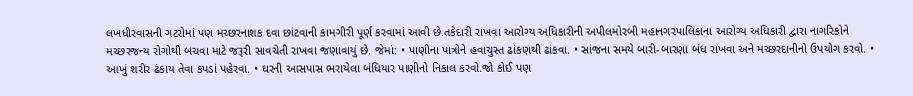લખધીરવાસની ગટરોમાં પણ મચ્છરનાશક દવા છાંટવાની કામગીરી પૂર્ણ કરવામાં આવી છે.તકેદારી રાખવા આરોગ્ય અધિકારીની અપીલમોરબી મહાનગરપાલિકાના આરોગ્ય અધિકારી દ્વારા નાગરિકોને મચ્છરજન્ય રોગોથી બચવા માટે જરૂરી સાવચેતી રાખવા જણાવાયું છે. જેમાં: • પાણીના પાત્રોને હવાચુસ્ત ઢાંકણથી ઢાંકવા. • સાંજના સમયે બારી-બારણા બંધ રાખવા અને મચ્છરદાનીનો ઉપયોગ કરવો. • આખું શરીર ઢંકાય તેવા કપડાં પહેરવા. • ઘરની આસપાસ ભરાયેલા બંધિયાર પાણીનો નિકાલ કરવો.જો કોઈ પણ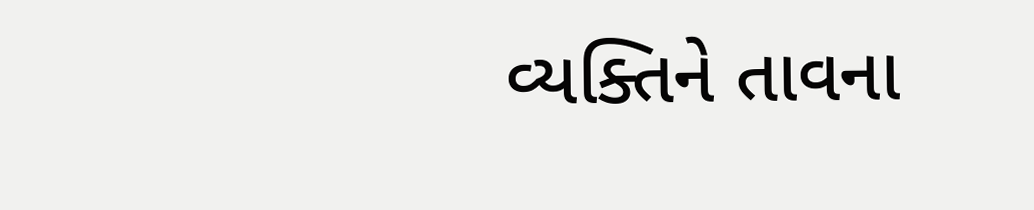વ્યક્તિને તાવના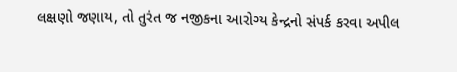લક્ષણો જણાય, તો તુરંત જ નજીકના આરોગ્ય કેન્દ્રનો સંપર્ક કરવા અપીલ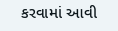કરવામાં આવી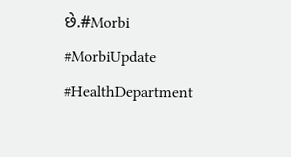છે.#Morbi #MorbiUpdate #HealthDepartment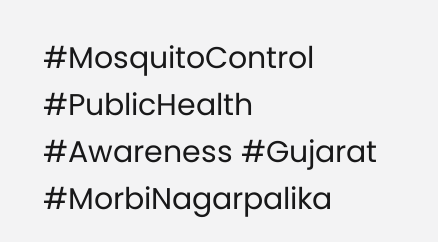#MosquitoControl #PublicHealth #Awareness #Gujarat #MorbiNagarpalika